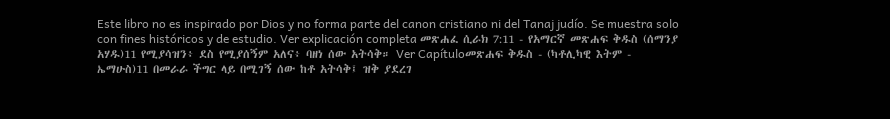Este libro no es inspirado por Dios y no forma parte del canon cristiano ni del Tanaj judío. Se muestra solo con fines históricos y de estudio. Ver explicación completa መጽሐፈ ሲራክ 7:11 - የአማርኛ መጽሐፍ ቅዱስ (ሰማንያ አሃዱ)11 የሚያሳዝን፥ ደስ የሚያሰኝም አለና፥ ባዘነ ሰው አትሳቅ። Ver Capítuloመጽሐፍ ቅዱስ - (ካቶሊካዊ እትም - ኤማሁስ)11 በመራራ ችግር ላይ በሚገኝ ሰው ከቶ አትሳቅ፤ ዝቅ ያደረገ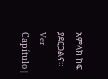አምላክ ከፍ ያደርጋልና። Ver Capítulo |